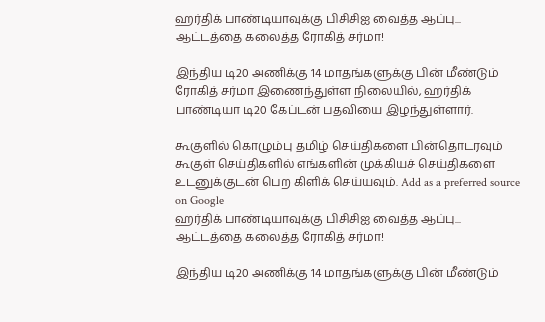ஹர்திக் பாண்டியாவுக்கு பிசிசிஐ வைத்த ஆப்பு... ஆட்டத்தை கலைத்த ரோகித் சர்மா!

இந்திய டி20 அணிக்கு 14 மாதங்களுக்கு பின் மீண்டும் ரோகித் சர்மா இணைந்துள்ள நிலையில், ஹர்திக் பாண்டியா டி20 கேப்டன் பதவியை இழந்துள்ளார்.

கூகுளில் கொழும்பு தமிழ் செய்திகளை பின்தொடரவும் கூகுள் செய்திகளில் எங்களின் முக்கியச் செய்திகளை உடனுக்குடன் பெற கிளிக் செய்யவும். Add as a preferred source on Google
ஹர்திக் பாண்டியாவுக்கு பிசிசிஐ வைத்த ஆப்பு... ஆட்டத்தை கலைத்த ரோகித் சர்மா!

இந்திய டி20 அணிக்கு 14 மாதங்களுக்கு பின் மீண்டும்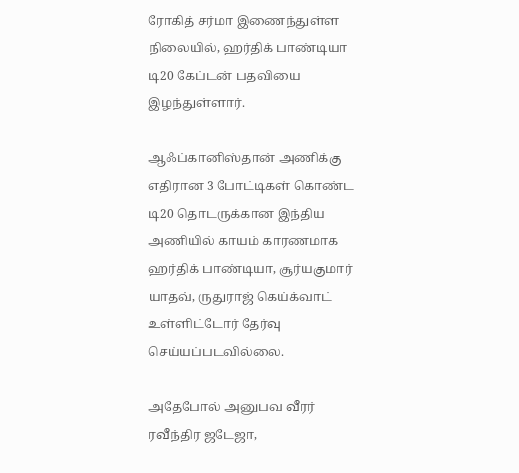ரோகித் சர்மா இணைந்துள்ள நிலையில், ஹர்திக் பாண்டியா டி20 கேப்டன் பதவியை இழந்துள்ளார்.

ஆஃப்கானிஸ்தான் அணிக்கு எதிரான 3 போட்டிகள் கொண்ட டி20 தொடருக்கான இந்திய அணியில் காயம் காரணமாக ஹர்திக் பாண்டியா, சூர்யகுமார் யாதவ், ருதுராஜ் கெய்க்வாட் உள்ளிட்டோர் தேர்வு செய்யப்படவில்லை.

அதேபோல் அனுபவ வீரர் ரவீந்திர ஜடேஜா,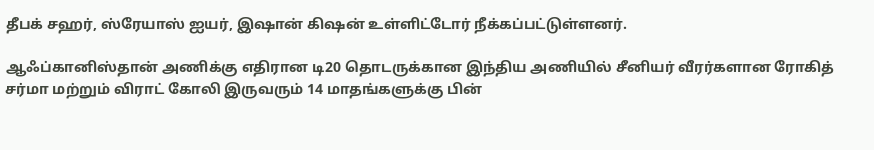தீபக் சஹர், ஸ்ரேயாஸ் ஐயர், இஷான் கிஷன் உள்ளிட்டோர் நீக்கப்பட்டுள்ளனர்.

ஆஃப்கானிஸ்தான் அணிக்கு எதிரான டி20 தொடருக்கான இந்திய அணியில் சீனியர் வீரர்களான ரோகித் சர்மா மற்றும் விராட் கோலி இருவரும் 14 மாதங்களுக்கு பின்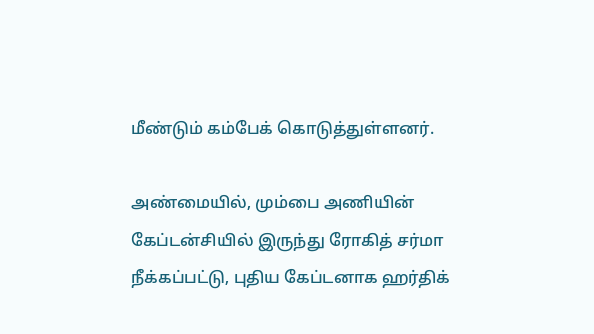மீண்டும் கம்பேக் கொடுத்துள்ளனர்.

அண்மையில், மும்பை அணியின் கேப்டன்சியில் இருந்து ரோகித் சர்மா நீக்கப்பட்டு, புதிய கேப்டனாக ஹர்திக்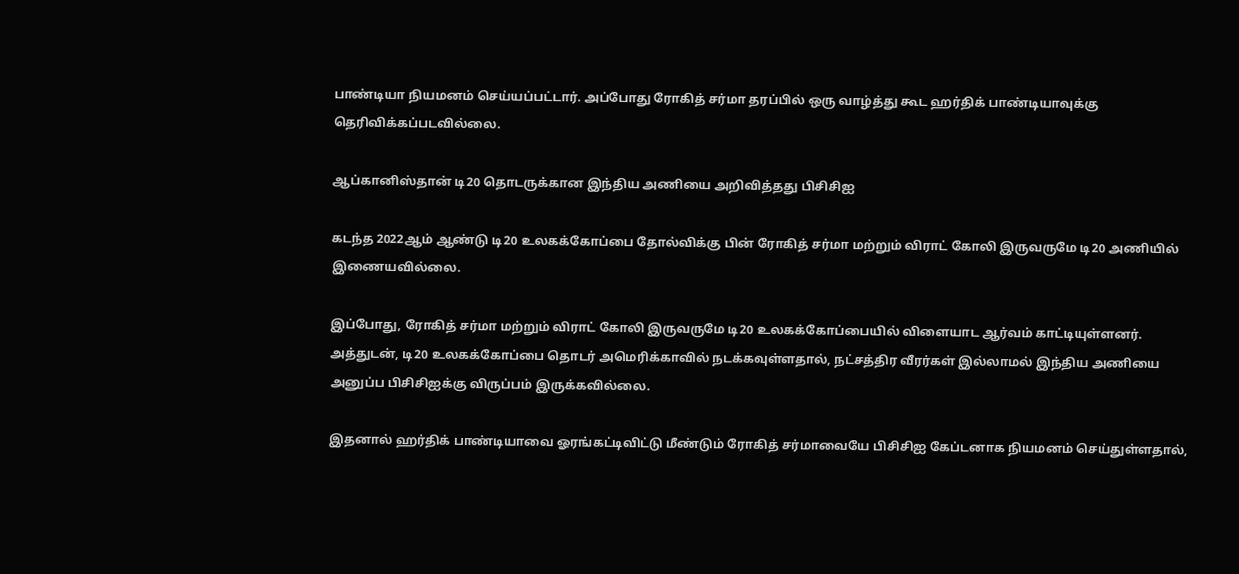பாண்டியா நியமனம் செய்யப்பட்டார். அப்போது ரோகித் சர்மா தரப்பில் ஒரு வாழ்த்து கூட ஹர்திக் பாண்டியாவுக்கு தெரிவிக்கப்படவில்லை.

ஆப்கானிஸ்தான் டி20 தொடருக்கான இந்திய அணியை அறிவித்தது பிசிசிஐ

கடந்த 2022ஆம் ஆண்டு டி20 உலகக்கோப்பை தோல்விக்கு பின் ரோகித் சர்மா மற்றும் விராட் கோலி இருவருமே டி20 அணியில் இணையவில்லை.

இப்போது, ரோகித் சர்மா மற்றும் விராட் கோலி இருவருமே டி20 உலகக்கோப்பையில் விளையாட ஆர்வம் காட்டியுள்ளனர். அத்துடன், டி20 உலகக்கோப்பை தொடர் அமெரிக்காவில் நடக்கவுள்ளதால், நட்சத்திர வீரர்கள் இல்லாமல் இந்திய அணியை அனுப்ப பிசிசிஐக்கு விருப்பம் இருக்கவில்லை.

இதனால் ஹர்திக் பாண்டியாவை ஓரங்கட்டிவிட்டு மீண்டும் ரோகித் சர்மாவையே பிசிசிஐ கேப்டனாக நியமனம் செய்துள்ளதால்,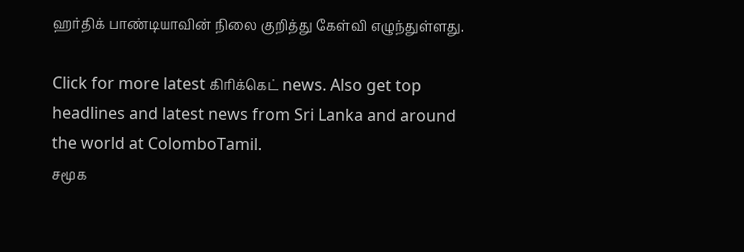ஹர்திக் பாண்டியாவின் நிலை குறித்து கேள்வி எழுந்துள்ளது.

Click for more latest கிரிக்கெட் news. Also get top headlines and latest news from Sri Lanka and around the world at ColomboTamil.
சமூக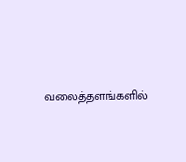வலைத்தளங்களில்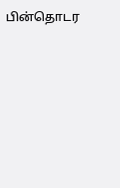பின்தொடர